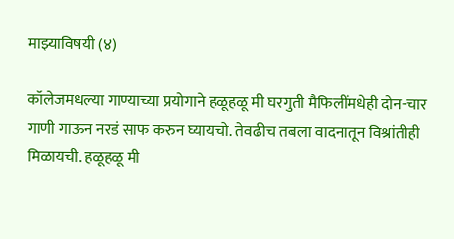माझ्याविषयी (४)

कॉलेजमधल्या गाण्याच्या प्रयोगाने हळूहळू मी घरगुती मैफिलींमधेही दोन-चार गाणी गाऊन नरडं साफ करुन घ्यायचो. तेवढीच तबला वादनातून विश्रांतीही मिळायची. हळूहळू मी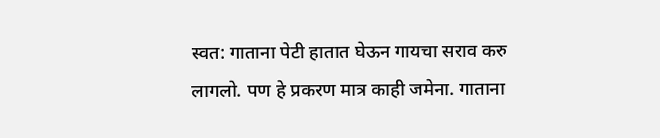स्वत: गाताना पेटी हातात घेऊन गायचा सराव करु लागलो. पण हे प्रकरण मात्र काही जमेना. गाताना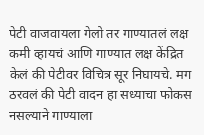पेटी वाजवायला गेलो तर गाण्यातलं लक्ष कमी व्हायचं आणि गाण्यात लक्ष केंद्रित केलं की पेटीवर विचित्र सूर निघायचे. मग ठरवलं की पेटी वादन हा सध्याचा फोकस नसल्याने गाण्याला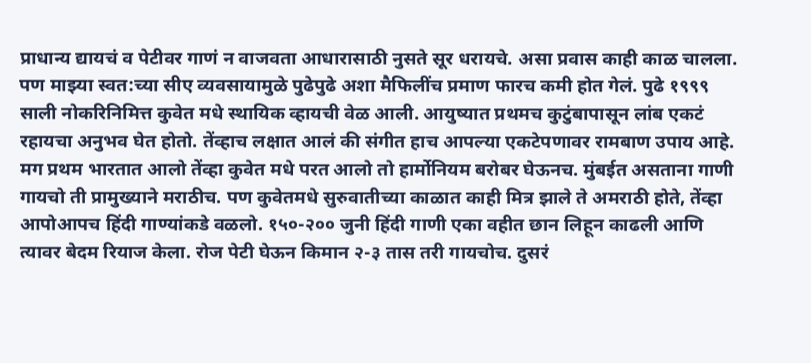प्राधान्य द्यायचं व पेटीवर गाणं न वाजवता आधारासाठी नुसते सूर धरायचे. असा प्रवास काही काळ चालला. पण माझ्या स्वत:च्या सीए व्यवसायामुळे पुढेपुढे अशा मैफिलींच प्रमाण फारच कमी होत गेलं. पुढे १९९९ साली नोकरिनिमित्त कुवेत मधे स्थायिक व्हायची वेळ आली. आयुष्यात प्रथमच कुटुंबापासून लांब एकटं रहायचा अनुभव घेत होतो. तेंव्हाच लक्षात आलं की संगीत हाच आपल्या एकटेपणावर रामबाण उपाय आहे. मग प्रथम भारतात आलो तेंव्हा कुवेत मधे परत आलो तो हार्मोनियम बरोबर घेऊनच. मुंबईत असताना गाणी गायचो ती प्रामुख्याने मराठीच. पण कुवेतमधे सुरुवातीच्या काळात काही मित्र झाले ते अमराठी होते, तेंव्हा आपोआपच हिंदी गाण्यांकडे वळलो. १५०-२०० जुनी हिंदी गाणी एका वहीत छान लिहून काढली आणि त्यावर बेदम रियाज केला. रोज पेटी घेऊन किमान २-३ तास तरी गायचोच. दुसरं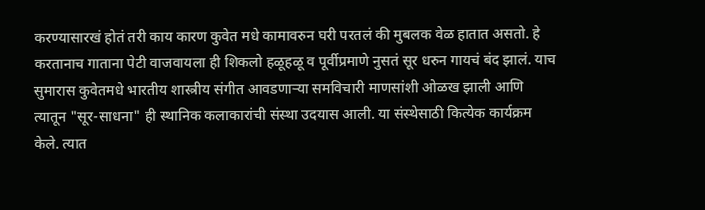करण्यासारखं होतं तरी काय कारण कुवेत मधे कामावरुन घरी परतलं की मुबलक वेळ हातात असतो. हे करतानाच गाताना पेटी वाजवायला ही शिकलो हळूहळू व पूर्वीप्रमाणे नुसतं सूर धरुन गायचं बंद झालं. याच सुमारास कुवेतमधे भारतीय शास्त्रीय संगीत आवडणार्‍या समविचारी माणसांशी ओळख झाली आणि त्यातून "सूर-साधना" ही स्थानिक कलाकारांची संस्था उदयास आली. या संस्थेसाठी कित्येक कार्यक्रम केले. त्यात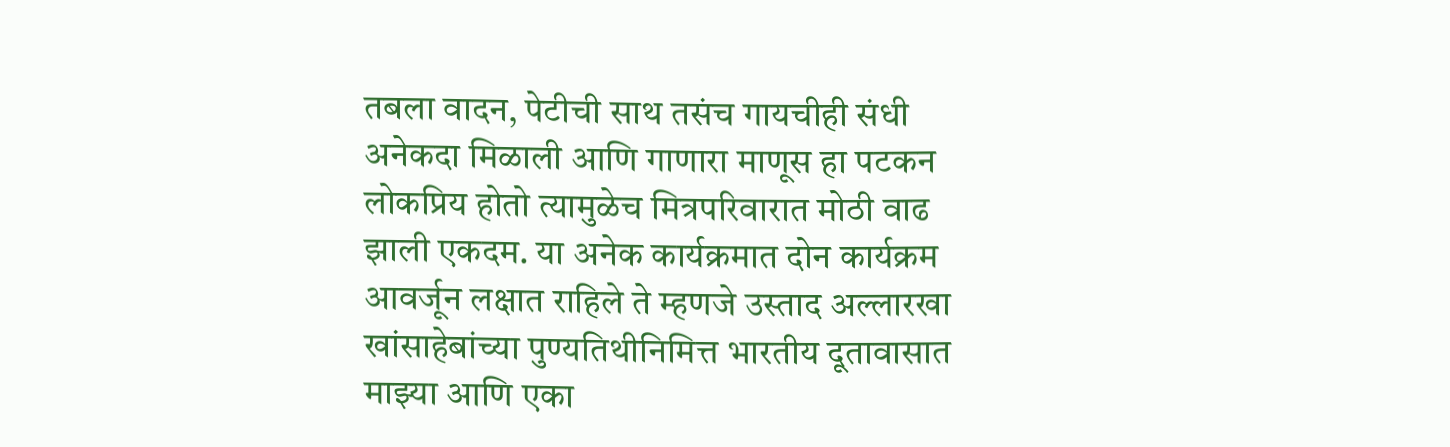तबला वादन, पेटीची साथ तसंच गायचीही संधी अनेकदा मिळाली आणि गाणारा माणूस हा पटकन लोकप्रिय होतो त्यामुळेच मित्रपरिवारात मोठी वाढ झाली एकदम. या अनेक कार्यक्रमात दोन कार्यक्रम आवर्जून लक्षात राहिले ते म्हणजे उस्ताद अल्लारखा खांसाहेबांच्या पुण्यतिथीनिमित्त भारतीय दूतावासात माझ्या आणि एका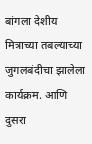बांगला देशीय मित्राच्या तबल्याच्या जुगलबंदीचा झालेला कार्यक्रम. आणि दुसरा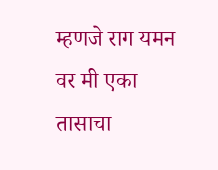म्हणजे राग यमन वर मी एका तासाचा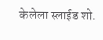केलेला स्लाईड शो.